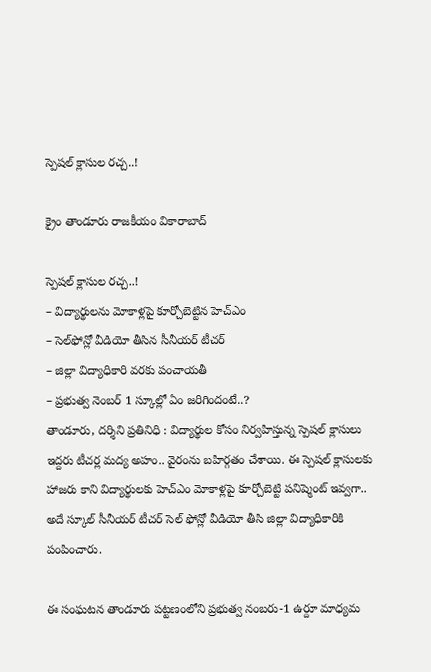స్పెషల్ క్లాసుల రచ్చ..!

క్రైం తాండూరు రాజకీయం వికారాబాద్

స్పెషల్ క్లాసుల రచ్చ..!
– విద్యార్థులను మోకాళ్లపై కూర్చోబెట్టిన హెచ్ఎం
– సెల్‌ఫోన్లో వీడియో తీసిన సీనీయర్ టీచర్
– జిల్లా విద్యాధికారి వరకు పంచాయతీ
– ప్రభుత్వ నెంబర్ 1 స్కూల్లో ఏం జరిగిందంటే..?
తాండూరు, దర్శిని ప్రతినిధి : విద్యార్థుల కోసం నిర్వహిస్తున్న స్పెషల్ క్లాసులు ఇద్దరు టీచర్ల మద్య అహం.. వైరంను బహిర్గతం చేశాయి. ఈ స్పెషల్ క్లాసులకు హాజరు కాని విద్యార్థులకు హెచ్ఎం మోకాళ్లపై కూర్చోబెట్టి పనిష్మెంట్ ఇవ్వగా.. అదే స్కూల్ సీనీయర్ టీచర్ సెల్‌ ఫోన్లో వీడియో తీసి జిల్లా విద్యాధికారికి పంపించారు.

ఈ సంఘటన తాండూరు పట్టణంలోని ప్రభుత్వ నంబరు-1 ఉర్దూ మాధ్యమ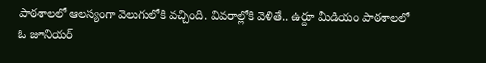పాఠశాలలో ఆలస్యంగా వెలుగులోకి వచ్చింది. వివరాల్లోకి వెళితే.. ఉర్దూ మీడియం పాఠశాలలో ఓ జూనియర్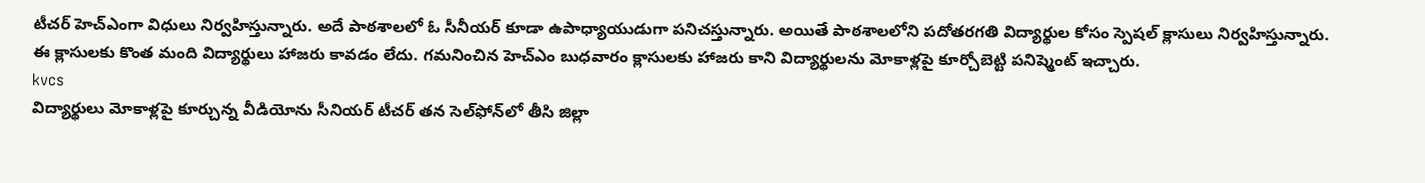టీచర్‌ హెచ్ఎంగా విధులు నిర్వహిస్తున్నారు. అదే పాఠశాలలో ఓ సీనీయర్ కూడా ఉపాధ్యాయుడుగా పనిచస్తున్నారు. అయితే పాఠశాలలోని పదోతరగతి విద్యార్థుల కోసం స్పెషల్ క్లాసులు నిర్వహిస్తున్నారు. ఈ క్లాసులకు కొంత మంది విద్యార్థులు హాజరు కావడం లేదు. గమనించిన హెచ్ఎం బుధవారం క్లాసులకు హాజరు కాని విద్యార్థులను మోకాళ్లపై కూర్చోబెట్టి పనిష్మెంట్ ఇచ్చారు.
kvcs
విద్యార్థులు మోకాళ్లపై కూర్చున్న వీడియోను సీనియర్ టీచర్ తన సెల్‌ఫోన్‌లో తీసి జిల్లా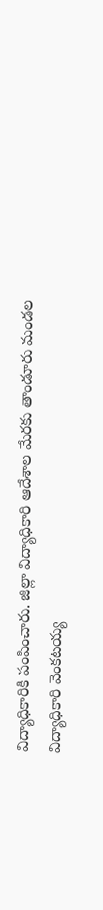విద్యాధికారికి పంపించారు. జిల్లా విద్యాధికారి ఆదేశాల మేరకు తాండూరు మండల విద్యాధికారి వెంకటయ్య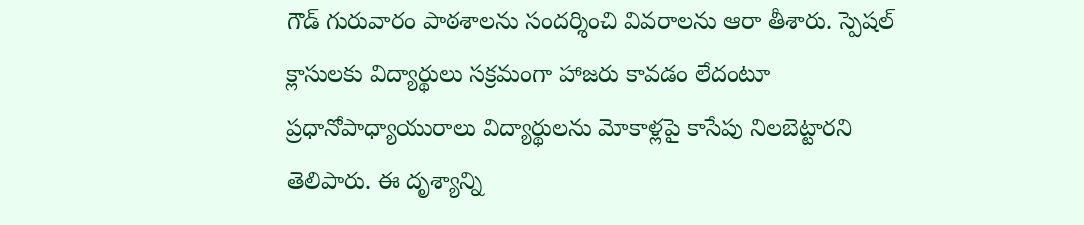గౌడ్ గురువారం పాఠశాలను సందర్శించి వివరాలను ఆరా తీశారు. స్పెషల్‌ క్లాసులకు విద్యార్థులు సక్రమంగా హాజరు కావడం లేదంటూ ప్రధానోపాధ్యాయురాలు విద్యార్థులను మోకాళ్లపై కాసేపు నిలబెట్టారని తెలిపారు. ఈ దృశ్యాన్ని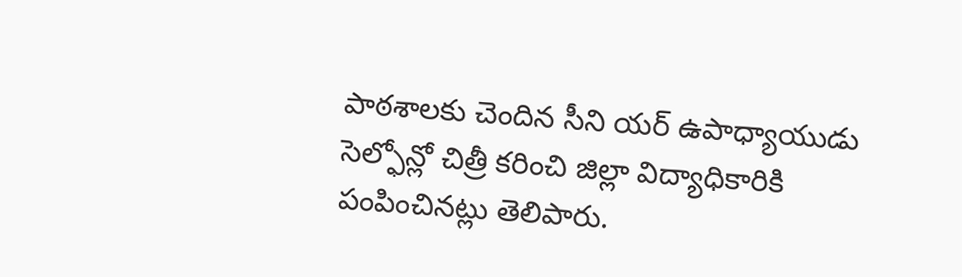పాఠశాలకు చెందిన సీని యర్ ఉపాధ్యాయుడు సెల్ఫోన్లో చిత్రీ కరించి జిల్లా విద్యాధికారికి పంపించినట్లు తెలిపారు.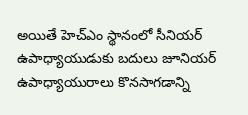అయితే హెచ్ఎం స్థానంలో సీనియర్‌ ఉపాధ్యాయుడుకు బదులు జూనియర్ ఉపాధ్యాయురాలు కొనసాగడాన్ని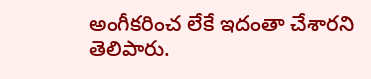అంగీకరించ లేకే ఇదంతా చేశారని తెలిపారు.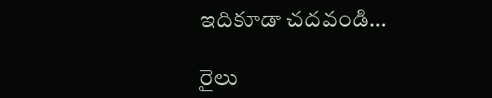ఇదికూడా చదవండి…

రైలు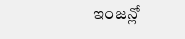ఇంజన్లో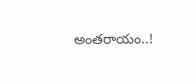అంతరాయం..!